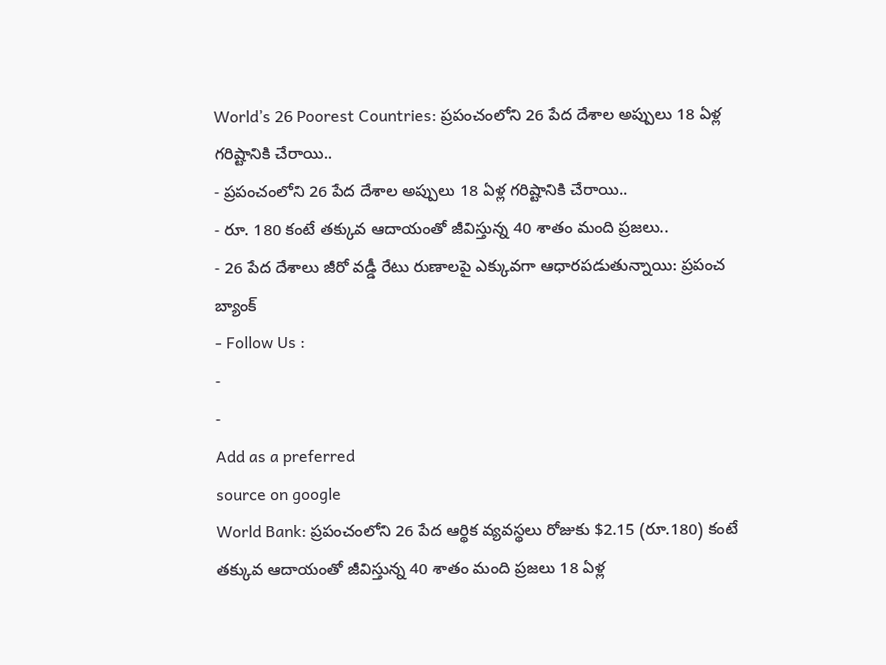World’s 26 Poorest Countries: ప్రపంచంలోని 26 పేద దేశాల అప్పులు 18 ఏళ్ల గరిష్టానికి చేరాయి..
- ప్రపంచంలోని 26 పేద దేశాల అప్పులు 18 ఏళ్ల గరిష్టానికి చేరాయి..
- రూ. 180 కంటే తక్కువ ఆదాయంతో జీవిస్తున్న 40 శాతం మంది ప్రజలు..
- 26 పేద దేశాలు జీరో వడ్డీ రేటు రుణాలపై ఎక్కువగా ఆధారపడుతున్నాయి: ప్రపంచ బ్యాంక్
- Follow Us :
-
-
Add as a preferred
source on google
World Bank: ప్రపంచంలోని 26 పేద ఆర్థిక వ్యవస్థలు రోజుకు $2.15 (రూ.180) కంటే తక్కువ ఆదాయంతో జీవిస్తున్న 40 శాతం మంది ప్రజలు 18 ఏళ్ల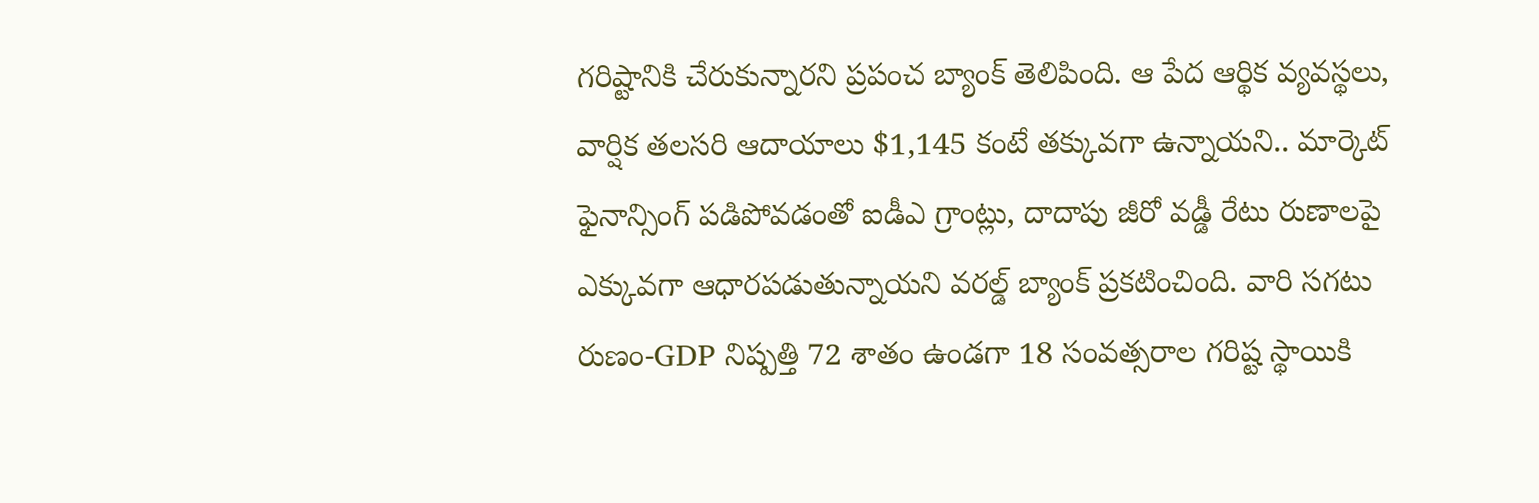గరిష్టానికి చేరుకున్నారని ప్రపంచ బ్యాంక్ తెలిపింది. ఆ పేద ఆర్థిక వ్యవస్థలు, వార్షిక తలసరి ఆదాయాలు $1,145 కంటే తక్కువగా ఉన్నాయని.. మార్కెట్ ఫైనాన్సింగ్ పడిపోవడంతో ఐడీఎ గ్రాంట్లు, దాదాపు జీరో వడ్డీ రేటు రుణాలపై ఎక్కువగా ఆధారపడుతున్నాయని వరల్డ్ బ్యాంక్ ప్రకటించింది. వారి సగటు రుణం-GDP నిష్పత్తి 72 శాతం ఉండగా 18 సంవత్సరాల గరిష్ట స్థాయికి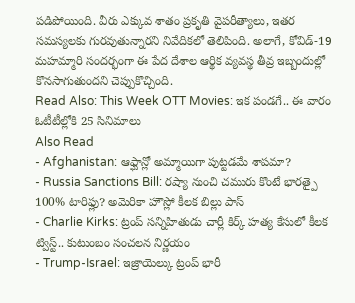పడిపోయింది. వీరు ఎక్కువ శాతం ప్రకృతి వైపరీత్యాలు, ఇతర సమస్యలకు గురవుతున్నారని నివేదికలో తెలిపింది. అలాగే, కోవిడ్-19 మహమ్మారి సందర్భంగా ఈ పేద దేశాల ఆర్థిక వ్యవస్థ తీవ్ర ఇబ్బందుల్లో కొనసాగుతుందని చెప్పుకొచ్చింది.
Read Also: This Week OTT Movies: ఇక పండగే.. ఈ వారం ఓటీటీల్లోకి 25 సినిమాలు
Also Read
- Afghanistan: ఆఫ్ఘాన్లో అమ్మాయిగా పుట్టడమే శాపమా?
- Russia Sanctions Bill: రష్యా నుంచి చమురు కొంటే భారత్పై 100% టారిఫ్లు? అమెరికా హౌస్లో కీలక బిల్లు పాస్
- Charlie Kirks: ట్రంప్ సన్నిహితుడు చార్లీ కిర్క్ హత్య కేసులో కీలక ట్విస్ట్.. కుటుంబం సంచలన నిర్ణయం
- Trump-Israel: ఇజ్రాయెల్కు ట్రంప్ భారీ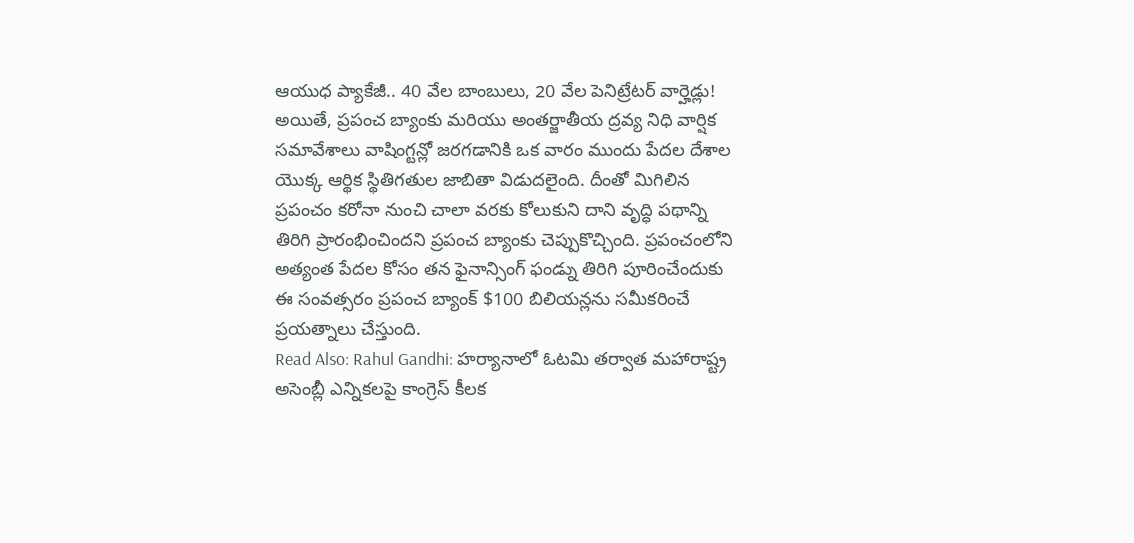ఆయుధ ప్యాకేజీ.. 40 వేల బాంబులు, 20 వేల పెనిట్రేటర్ వార్హెడ్లు!
అయితే, ప్రపంచ బ్యాంకు మరియు అంతర్జాతీయ ద్రవ్య నిధి వార్షిక సమావేశాలు వాషింగ్టన్లో జరగడానికి ఒక వారం ముందు పేదల దేశాల యొక్క ఆర్థిక స్థితిగతుల జాబితా విడుదలైంది. దీంతో మిగిలిన ప్రపంచం కరోనా నుంచి చాలా వరకు కోలుకుని దాని వృద్ధి పథాన్ని తిరిగి ప్రారంభించిందని ప్రపంచ బ్యాంకు చెప్పుకొచ్చింది. ప్రపంచంలోని అత్యంత పేదల కోసం తన ఫైనాన్సింగ్ ఫండ్ను తిరిగి పూరించేందుకు ఈ సంవత్సరం ప్రపంచ బ్యాంక్ $100 బిలియన్లను సమీకరించే ప్రయత్నాలు చేస్తుంది.
Read Also: Rahul Gandhi: హర్యానాలో ఓటమి తర్వాత మహారాష్ట్ర అసెంబ్లీ ఎన్నికలపై కాంగ్రెస్ కీలక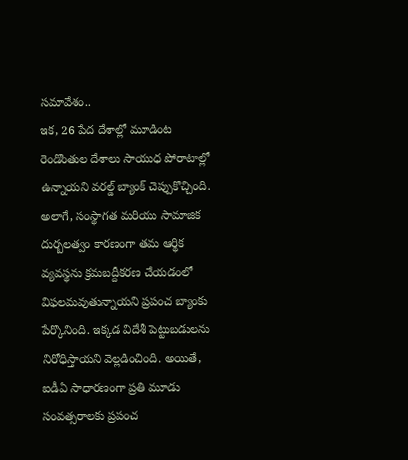సమావేశం..
ఇక, 26 పేద దేశాల్లో మూడింట రెండొంతుల దేశాలు సాయుధ పోరాటాల్లో ఉన్నాయని వరల్డ్ బ్యాంక్ చెప్పుకొచ్చింది. అలాగే, సంస్థాగత మరియు సామాజిక దుర్బలత్వం కారణంగా తమ ఆర్థిక వ్యవస్థను క్రమబద్దీకరణ చేయడంలో విఫలమవుతున్నాయని ప్రపంచ బ్యాంకు పేర్కొనింది. ఇక్కడ విదేశీ పెట్టుబడులను నిరోధిస్తాయని వెల్లడించింది. అయితే, ఐడీఏ సాధారణంగా ప్రతి మూడు సంవత్సరాలకు ప్రపంచ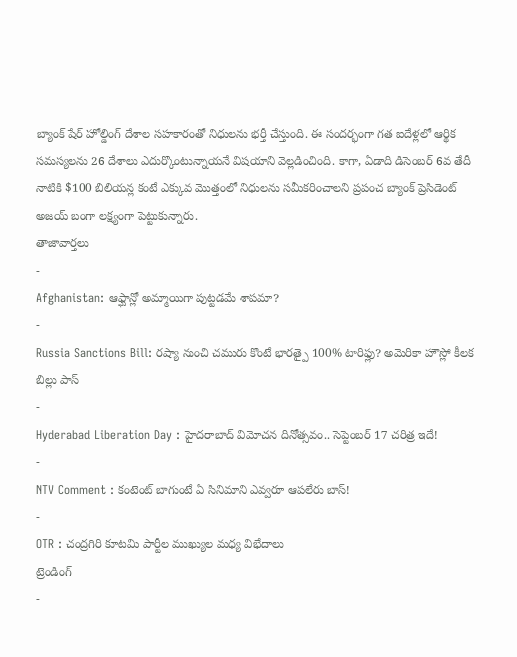బ్యాంక్ షేర్ హోల్డింగ్ దేశాల సహకారంతో నిధులను భర్తీ చేస్తుంది. ఈ సందర్భంగా గత ఐదేళ్లలో ఆర్థిక సమస్యలను 26 దేశాలు ఎదుర్కొంటున్నాయనే విషయాని వెల్లడించింది. కాగా, ఏడాది డిసెంబర్ 6వ తేదీ నాటికి $100 బిలియన్ల కంటే ఎక్కువ మొత్తంలో నిధులను సమీకరించాలని ప్రపంచ బ్యాంక్ ప్రెసిడెంట్ అజయ్ బంగా లక్ష్యంగా పెట్టుకున్నారు.
తాజావార్తలు
-
Afghanistan: ఆఫ్ఘాన్లో అమ్మాయిగా పుట్టడమే శాపమా?
-
Russia Sanctions Bill: రష్యా నుంచి చమురు కొంటే భారత్పై 100% టారిఫ్లు? అమెరికా హౌస్లో కీలక బిల్లు పాస్
-
Hyderabad Liberation Day : హైదరాబాద్ విమోచన దినోత్సవం.. సెప్టెంబర్ 17 చరిత్ర ఇదే!
-
NTV Comment : కంటెంట్ బాగుంటే ఏ సినిమాని ఎవ్వరూ ఆపలేరు బాస్!
-
OTR : చంద్రగిరి కూటమి పార్టీల ముఖ్యుల మధ్య విభేదాలు
ట్రెండింగ్
-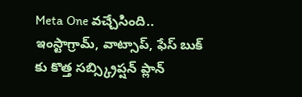Meta One వచ్చేసింది.. ఇంస్టాగ్రామ్, వాట్సాప్, ఫేస్ బుక్ కు కొత్త సబ్స్క్రిప్షన్ ప్లాన్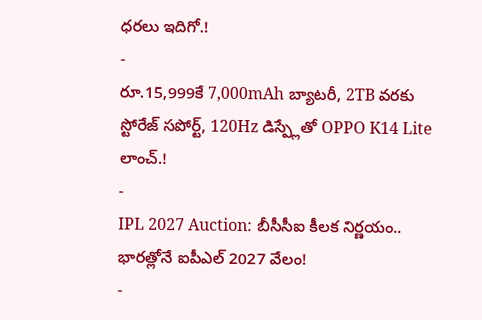ధరలు ఇదిగో.!
-
రూ.15,999కే 7,000mAh బ్యాటరీ, 2TB వరకు స్టోరేజ్ సపోర్ట్, 120Hz డిస్ప్లేతో OPPO K14 Lite లాంచ్.!
-
IPL 2027 Auction: బీసీసీఐ కీలక నిర్ణయం.. భారత్లోనే ఐపీఎల్ 2027 వేలం!
-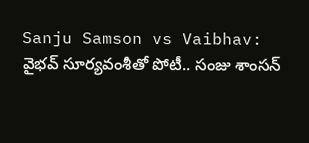Sanju Samson vs Vaibhav: వైభవ్ సూర్యవంశీతో పోటీ.. సంజు శాంసన్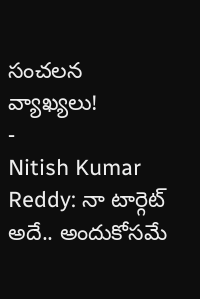సంచలన వ్యాఖ్యలు!
-
Nitish Kumar Reddy: నా టార్గెట్ అదే.. అందుకోసమే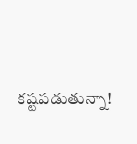కష్టపడుతున్నా!